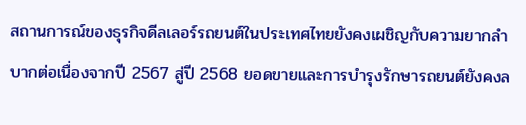สถานการณ์ของธุรกิจดีลเลอร์รถยนต์ในประเทศไทยยังคงเผชิญกับความยากลำบากต่อเนื่องจากปี 2567 สู่ปี 2568 ยอดขายและการบำรุงรักษารถยนต์ยังคงล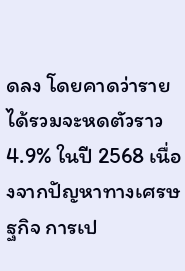ดลง โดยคาดว่ารายได้รวมจะหดตัวราว 4.9% ในปี 2568 เนื่องจากปัญหาทางเศรษฐกิจ การเป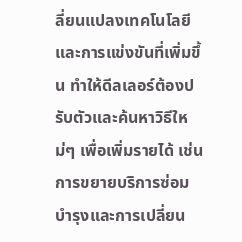ลี่ยนแปลงเทคโนโลยี และการแข่งขันที่เพิ่มขึ้น ทำให้ดีลเลอร์ต้องปรับตัวและค้นหาวิธีใหม่ๆ เพื่อเพิ่มรายได้ เช่น การขยายบริการซ่อมบำรุงและการเปลี่ยน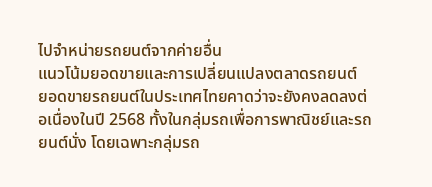ไปจำหน่ายรถยนต์จากค่ายอื่น
แนวโน้มยอดขายและการเปลี่ยนแปลงตลาดรถยนต์
ยอดขายรถยนต์ในประเทศไทยคาดว่าจะยังคงลดลงต่อเนื่องในปี 2568 ทั้งในกลุ่มรถเพื่อการพาณิชย์และรถยนต์นั่ง โดยเฉพาะกลุ่มรถ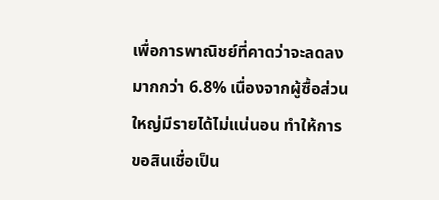เพื่อการพาณิชย์ที่คาดว่าจะลดลงมากกว่า 6.8% เนื่องจากผู้ซื้อส่วนใหญ่มีรายได้ไม่แน่นอน ทำให้การขอสินเชื่อเป็น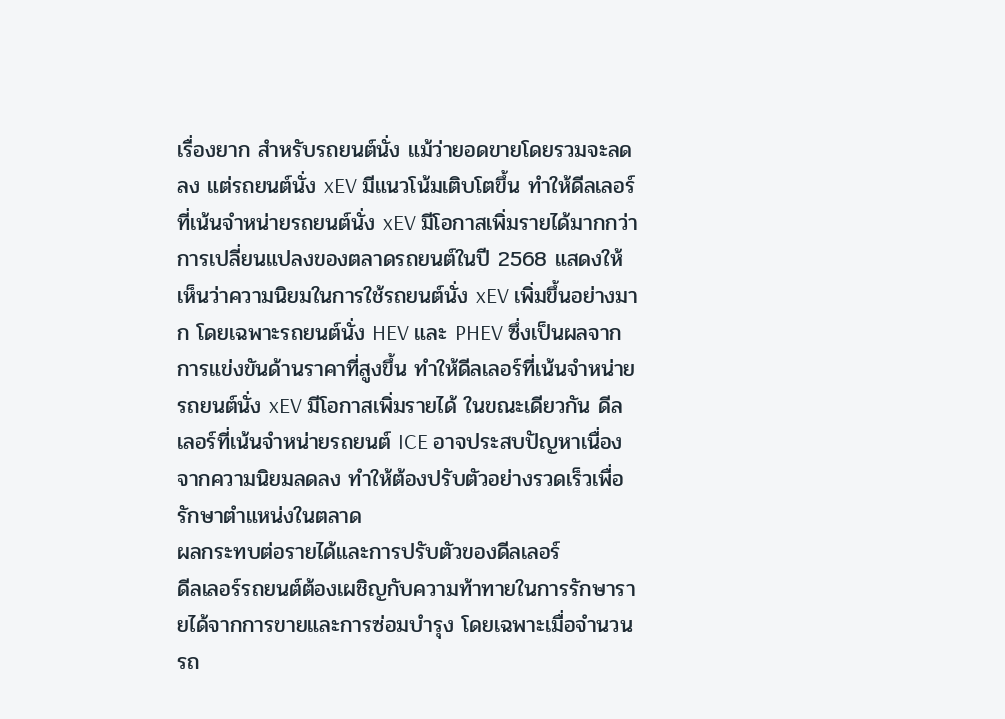เรื่องยาก สำหรับรถยนต์นั่ง แม้ว่ายอดขายโดยรวมจะลดลง แต่รถยนต์นั่ง xEV มีแนวโน้มเติบโตขึ้น ทำให้ดีลเลอร์ที่เน้นจำหน่ายรถยนต์นั่ง xEV มีโอกาสเพิ่มรายได้มากกว่า
การเปลี่ยนแปลงของตลาดรถยนต์ในปี 2568 แสดงให้เห็นว่าความนิยมในการใช้รถยนต์นั่ง xEV เพิ่มขึ้นอย่างมาก โดยเฉพาะรถยนต์นั่ง HEV และ PHEV ซึ่งเป็นผลจากการแข่งขันด้านราคาที่สูงขึ้น ทำให้ดีลเลอร์ที่เน้นจำหน่ายรถยนต์นั่ง xEV มีโอกาสเพิ่มรายได้ ในขณะเดียวกัน ดีลเลอร์ที่เน้นจำหน่ายรถยนต์ ICE อาจประสบปัญหาเนื่องจากความนิยมลดลง ทำให้ต้องปรับตัวอย่างรวดเร็วเพื่อรักษาตำแหน่งในตลาด
ผลกระทบต่อรายได้และการปรับตัวของดีลเลอร์
ดีลเลอร์รถยนต์ต้องเผชิญกับความท้าทายในการรักษารายได้จากการขายและการซ่อมบำรุง โดยเฉพาะเมื่อจำนวนรถ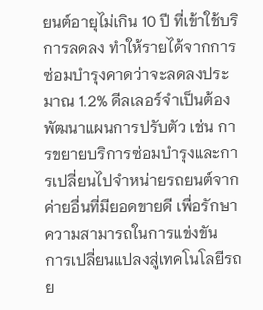ยนต์อายุไม่เกิน 10 ปี ที่เข้าใช้บริการลดลง ทำให้รายได้จากการซ่อมบำรุงคาดว่าจะลดลงประมาณ 1.2% ดีลเลอร์จำเป็นต้องพัฒนาแผนการปรับตัว เช่น การขยายบริการซ่อมบำรุงและการเปลี่ยนไปจำหน่ายรถยนต์จากค่ายอื่นที่มียอดขายดี เพื่อรักษาความสามารถในการแข่งขัน
การเปลี่ยนแปลงสู่เทคโนโลยีรถย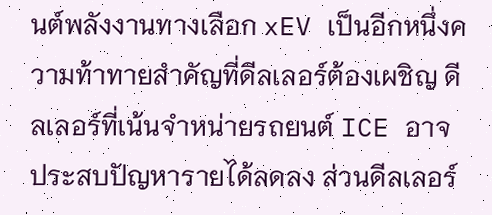นต์พลังงานทางเลือก xEV เป็นอีกหนึ่งความท้าทายสำคัญที่ดีลเลอร์ต้องเผชิญ ดีลเลอร์ที่เน้นจำหน่ายรถยนต์ ICE อาจประสบปัญหารายได้ลดลง ส่วนดีลเลอร์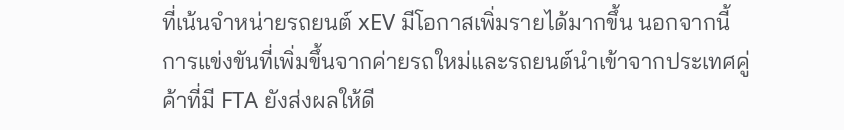ที่เน้นจำหน่ายรถยนต์ xEV มีโอกาสเพิ่มรายได้มากขึ้น นอกจากนี้ การแข่งขันที่เพิ่มขึ้นจากค่ายรถใหม่และรถยนต์นำเข้าจากประเทศคู่ค้าที่มี FTA ยังส่งผลให้ดี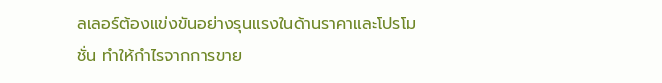ลเลอร์ต้องแข่งขันอย่างรุนแรงในด้านราคาและโปรโมชั่น ทำให้กำไรจากการขาย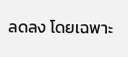ลดลง โดยเฉพาะ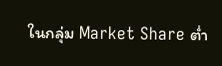ในกลุ่ม Market Share ต่ำ